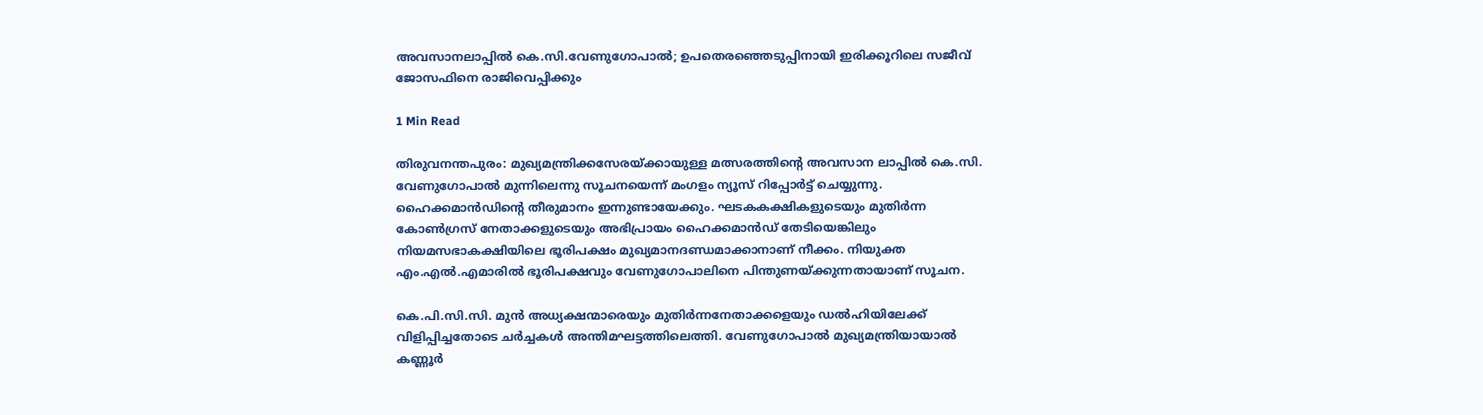അവസാനലാപ്പില്‍ കെ.സി.വേണുഗോപാല്‍; ഉപതെരഞ്ഞെടുപ്പിനായി ഇരിക്കൂറിലെ സജീവ് ജോസഫിനെ രാജിവെപ്പിക്കും

1 Min Read

തിരുവനന്തപുരം: മുഖ്യമന്ത്രിക്കസേരയ്ക്കായുള്ള മത്സരത്തിന്റെ അവസാന ലാപ്പില്‍ കെ.സി. വേണുഗോപാല്‍ മുന്നിലെന്നു സൂചനയെന്ന് മംഗളം ന്യൂസ് റിപ്പോർട്ട് ചെയ്യുന്നു. ഹൈക്കമാന്‍ഡിന്റെ തീരുമാനം ഇന്നുണ്ടായേക്കും. ഘടകകക്ഷികളുടെയും മുതിര്‍ന്ന കോണ്‍ഗ്രസ് നേതാക്കളുടെയും അഭിപ്രായം ഹൈക്കമാന്‍ഡ് തേടിയെങ്കിലും നിയമസഭാകക്ഷിയിലെ ഭൂരിപക്ഷം മുഖ്യമാനദണ്ഡമാക്കാനാണ് നീക്കം. നിയുക്ത എം.എല്‍.എമാരില്‍ ഭൂരിപക്ഷവും വേണുഗോപാലിനെ പിന്തുണയ്ക്കുന്നതായാണ് സൂചന.

കെ.പി.സി.സി. മുന്‍ അധ്യക്ഷന്മാരെയും മുതിര്‍ന്നനേതാക്കളെയും ഡല്‍ഹിയിലേക്ക് വിളിപ്പിച്ചതോടെ ചര്‍ച്ചകള്‍ അന്തിമഘട്ടത്തിലെത്തി. വേണുഗോപാല്‍ മുഖ്യമന്ത്രിയായാല്‍ കണ്ണൂര്‍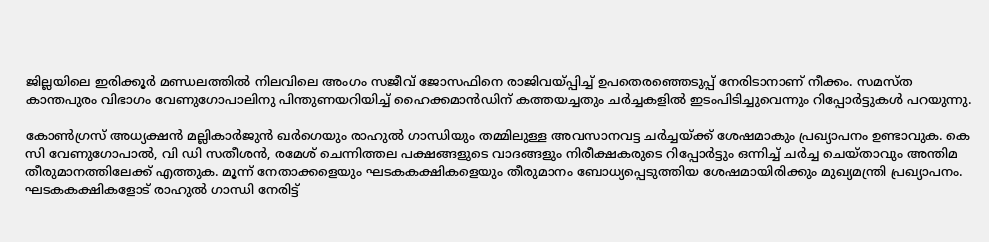ജില്ലയിലെ ഇരിക്കൂര്‍ മണ്ഡലത്തില്‍ നിലവിലെ അംഗം സജീവ് ജോസഫിനെ രാജിവയ്പ്പിച്ച് ഉപതെരഞ്ഞെടുപ്പ് നേരിടാനാണ് നീക്കം. സമസ്ത കാന്തപുരം വിഭാഗം വേണുഗോപാലിനു പിന്തുണയറിയിച്ച് ഹൈക്കമാന്‍ഡിന് കത്തയച്ചതും ചര്‍ച്ചകളില്‍ ഇടംപിടിച്ചുവെന്നും റിപ്പോർട്ടുകൾ പറയുന്നു.

കോണ്‍ഗ്രസ് അധ്യക്ഷന്‍ മല്ലികാര്‍ജുന്‍ ഖര്‍ഗെയും രാഹുല്‍ ഗാന്ധിയും തമ്മിലുള്ള അവസാനവട്ട ചര്‍ച്ചയ്ക്ക് ശേഷമാകും പ്രഖ്യാപനം ഉണ്ടാവുക. കെ സി വേണുഗോപാല്‍, വി ഡി സതീശന്‍, രമേശ് ചെന്നിത്തല പക്ഷങ്ങളുടെ വാദങ്ങളും നിരീക്ഷകരുടെ റിപ്പോര്‍ട്ടും ഒന്നിച്ച് ചര്‍ച്ച ചെയ്താവും അന്തിമ തീരുമാനത്തിലേക്ക് എത്തുക. മൂന്ന് നേതാക്കളെയും ഘടകകക്ഷികളെയും തീരുമാനം ബോധ്യപ്പെടുത്തിയ ശേഷമായിരിക്കും മുഖ്യമന്ത്രി പ്രഖ്യാപനം. ഘടകകക്ഷികളോട് രാഹുല്‍ ഗാന്ധി നേരിട്ട്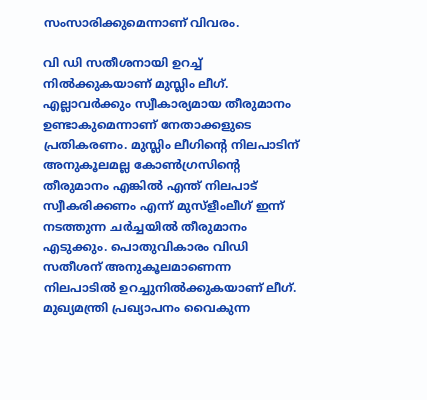സംസാരിക്കുമെന്നാണ് വിവരം.

വി ഡി സതീശനായി ഉറച്ച് നില്‍ക്കുകയാണ് മുസ്ലിം ലീഗ്. എല്ലാവര്‍ക്കും സ്വീകാര്യമായ തീരുമാനം ഉണ്ടാകുമെന്നാണ് നേതാക്കളുടെ പ്രതികരണം. മുസ്ലിം ലീഗിന്റെ നിലപാടിന് അനുകൂലമല്ല കോണ്‍ഗ്രസിന്റെ തീരുമാനം എങ്കില്‍ എന്ത് നിലപാട് സ്വീകരിക്കണം എന്ന് മുസ്‌ളീംലീഗ് ഇന്ന് നടത്തുന്ന ചര്‍ച്ചയില്‍ തീരുമാനം എടുക്കും. പൊതുവികാരം വിഡി സതീശന് അനുകൂലമാണെന്ന നിലപാടില്‍ ഉറച്ചുനില്‍ക്കുകയാണ് ലീഗ്. മുഖ്യമന്ത്രി പ്രഖ്യാപനം വൈകുന്ന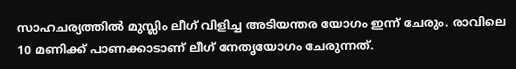സാഹചര്യത്തില്‍ മുസ്ലിം ലീഗ് വിളിച്ച അടിയന്തര യോഗം ഇന്ന് ചേരും. രാവിലെ 10 മണിക്ക് പാണക്കാടാണ് ലീഗ് നേതൃയോഗം ചേരുന്നത്.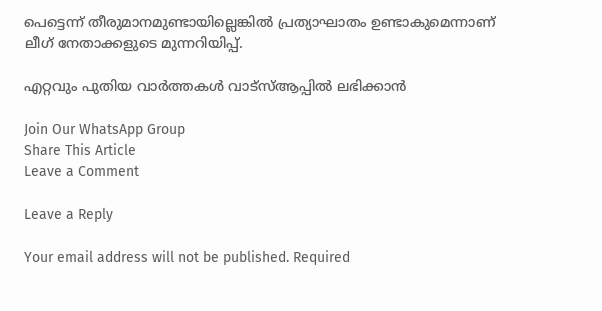പെട്ടെന്ന് തീരുമാനമുണ്ടായില്ലെങ്കില്‍ പ്രത്യാഘാതം ഉണ്ടാകുമെന്നാണ് ലീഗ് നേതാക്കളുടെ മുന്നറിയിപ്പ്.

എറ്റവും പുതിയ വാർത്തകൾ വാട്സ്ആപ്പിൽ ലഭിക്കാൻ

Join Our WhatsApp Group
Share This Article
Leave a Comment

Leave a Reply

Your email address will not be published. Required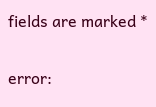fields are marked *

error: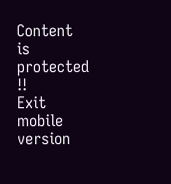Content is protected !!
Exit mobile version